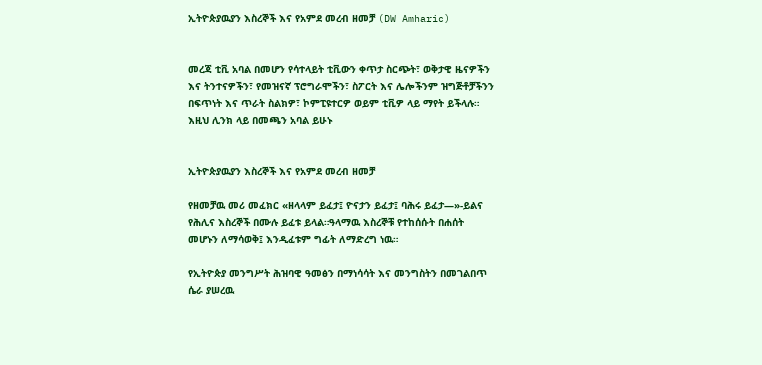ኢትዮጵያዉያን እስረኞች እና የአምደ መረብ ዘመቻ (DW Amharic)


መረጃ ቲቪ አባል በመሆን የሳተላይት ቲቪውን ቀጥታ ስርጭት፣ ወቅታዊ ዜናዎችን እና ትንተናዎችን፣ የመዝናኛ ፕሮግራሞችን፣ ስፖርት እና ሌሎችንም ዝግጅቶቻችንን በፍጥነት እና ጥራት ስልክዎ፣ ኮምፒዩተርዎ ወይም ቲቪዎ ላይ ማየት ይችላሉ። እዚህ ሊንክ ላይ በመጫን አባል ይሁኑ


ኢትዮጵያዉያን እስረኞች እና የአምደ መረብ ዘመቻ

የዘመቻዉ መሪ መፈክር «ዘላላም ይፈታ፤ ዮናታን ይፈታ፤ ባሕሩ ይፈታ—»-ይልና የሕሊና እስረኞች በሙሉ ይፈቱ ይላል።ዓላማዉ እስረኞቹ የተከሰሱት በሐሰት መሆኑን ለማሳወቅ፤ እንዲፈቱም ግፊት ለማድረግ ነዉ።

የኢትዮጵያ መንግሥት ሕዝባዊ ዓመፅን በማነሳሳት እና መንግስትን በመገልበጥ ሴራ ያሠረዉ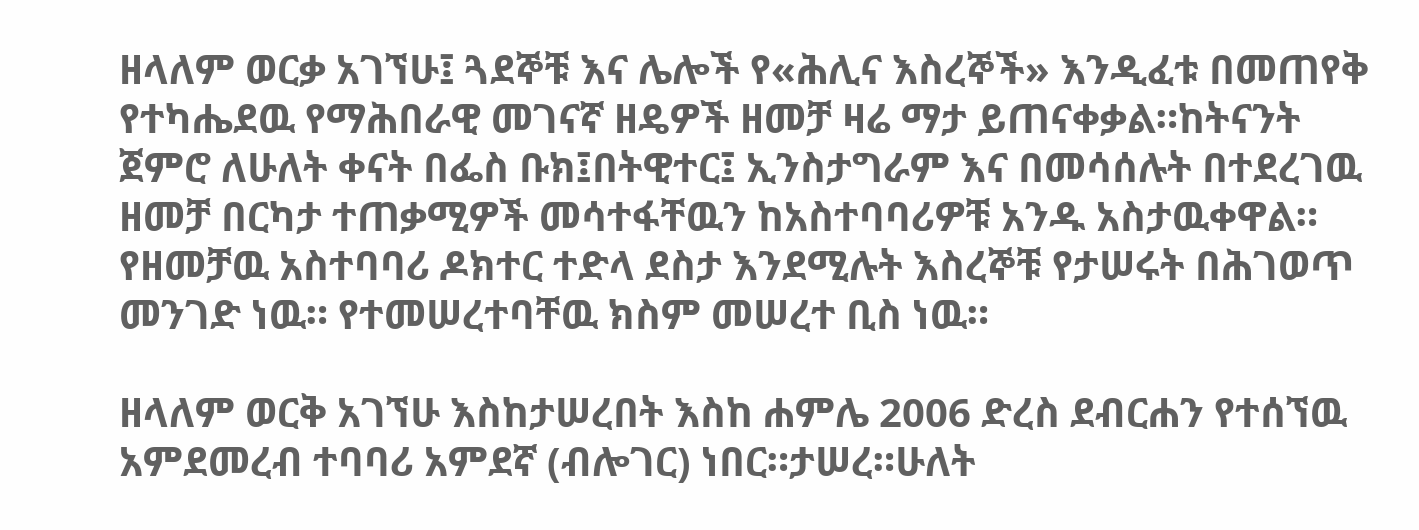ዘላለም ወርቃ አገኘሁ፤ ጓደኞቹ እና ሌሎች የ«ሕሊና እስረኞች» እንዲፈቱ በመጠየቅ የተካሔደዉ የማሕበራዊ መገናኛ ዘዴዎች ዘመቻ ዛሬ ማታ ይጠናቀቃል።ከትናንት ጀምሮ ለሁለት ቀናት በፌስ ቡክ፤በትዊተር፤ ኢንስታግራም እና በመሳሰሉት በተደረገዉ ዘመቻ በርካታ ተጠቃሚዎች መሳተፋቸዉን ከአስተባባሪዎቹ አንዱ አስታዉቀዋል። የዘመቻዉ አስተባባሪ ዶክተር ተድላ ደስታ እንደሚሉት እስረኞቹ የታሠሩት በሕገወጥ መንገድ ነዉ። የተመሠረተባቸዉ ክስም መሠረተ ቢስ ነዉ።

ዘላለም ወርቅ አገኘሁ እስከታሠረበት እስከ ሐምሌ 2006 ድረስ ደብርሐን የተሰኘዉ አምደመረብ ተባባሪ አምደኛ (ብሎገር) ነበር።ታሠረ።ሁለት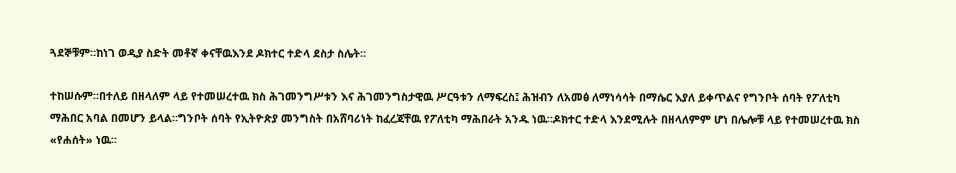ጓደኞቹም።ከነገ ወዲያ ስድት መቶኛ ቀናቸዉእንደ ዶክተር ተድላ ደስታ ስሌት።

ተከሠሱም።በተለይ በዘላለም ላይ የተመሠረተዉ ክስ ሕገመንግሥቱን እና ሕገመንግስታዊዉ ሥርዓቱን ለማፍረስ፤ ሕዝብን ለአመፅ ለማነሳሳት በማሴር እያለ ይቀጥልና የግንቦት ሰባት የፖለቲካ ማሕበር አባል በመሆን ይላል።ግንቦት ሰባት የኢትዮጵያ መንግስት በአሸባሪነት ከፈረጃቸዉ የፖለቲካ ማሕበራት አንዱ ነዉ።ዶክተር ተድላ እንደሚሉት በዘላለምም ሆነ በሌሎቹ ላይ የተመሠረተዉ ክስ «የሐሰት» ነዉ።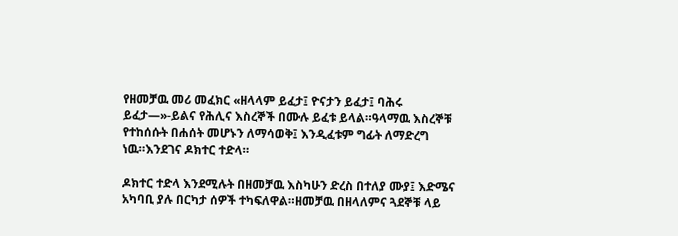የዘመቻዉ መሪ መፈክር «ዘላላም ይፈታ፤ ዮናታን ይፈታ፤ ባሕሩ ይፈታ—»-ይልና የሕሊና እስረኞች በሙሉ ይፈቱ ይላል።ዓላማዉ እስረኞቹ የተከሰሱት በሐሰት መሆኑን ለማሳወቅ፤ እንዲፈቱም ግፊት ለማድረግ ነዉ።እንደገና ዶክተር ተድላ።

ዶክተር ተድላ እንደሚሉት በዘመቻዉ እስካሁን ድረስ በተለያ ሙያ፤ እድሜና አካባቢ ያሉ በርካታ ሰዎች ተካፍለዋል።ዘመቻዉ በዘላለምና ጓደኞቹ ላይ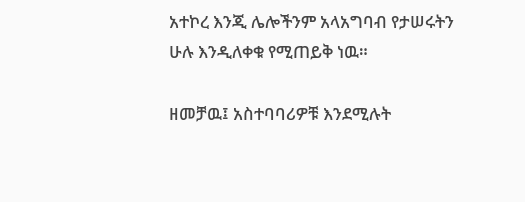አተኮረ እንጂ ሌሎችንም አላአግባብ የታሠሩትን ሁሉ እንዲለቀቁ የሚጠይቅ ነዉ።

ዘመቻዉ፤ አስተባባሪዎቹ እንደሚሉት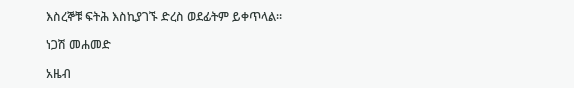እስረኞቹ ፍትሕ እስኪያገኙ ድረስ ወደፊትም ይቀጥላል።

ነጋሽ መሐመድ

አዜብ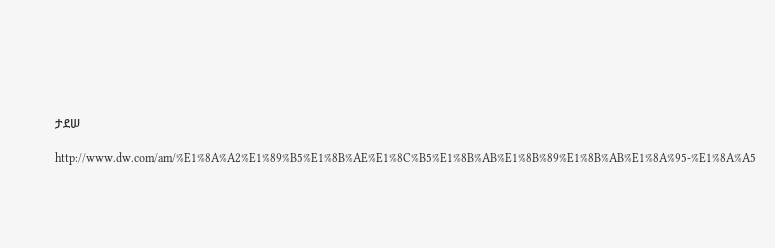ታደሠ

http://www.dw.com/am/%E1%8A%A2%E1%89%B5%E1%8B%AE%E1%8C%B5%E1%8B%AB%E1%8B%89%E1%8B%AB%E1%8A%95-%E1%8A%A5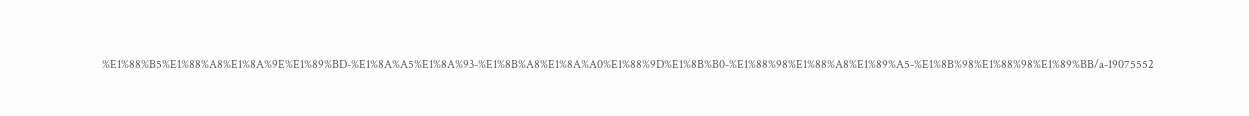%E1%88%B5%E1%88%A8%E1%8A%9E%E1%89%BD-%E1%8A%A5%E1%8A%93-%E1%8B%A8%E1%8A%A0%E1%88%9D%E1%8B%B0-%E1%88%98%E1%88%A8%E1%89%A5-%E1%8B%98%E1%88%98%E1%89%BB/a-19075552